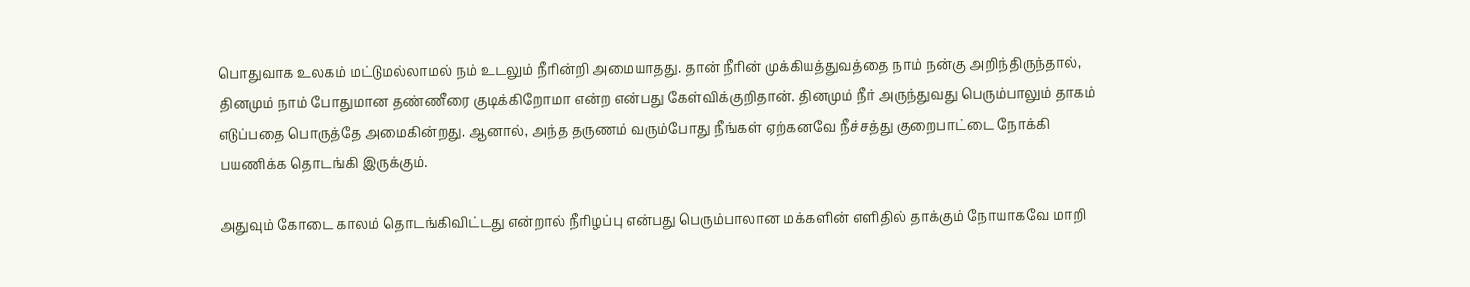பொதுவாக உலகம் மட்டுமல்லாமல் நம் உடலும் நீரின்றி அமையாதது. தான் நீரின் முக்கியத்துவத்தை நாம் நன்கு அறிந்திருந்தால், தினமும் நாம் போதுமான தண்ணீரை குடிக்கிறோமா என்ற என்பது கேள்விக்குறிதான். தினமும் நீர் அருந்துவது பெரும்பாலும் தாகம் எடுப்பதை பொருத்தே அமைகின்றது. ஆனால், அந்த தருணம் வரும்போது நீங்கள் ஏற்கனவே நீச்சத்து குறைபாட்டை நோக்கி பயணிக்க தொடங்கி இருக்கும்.

அதுவும் கோடை காலம் தொடங்கிவிட்டது என்றால் நீரிழப்பு என்பது பெரும்பாலான மக்களின் எளிதில் தாக்கும் நோயாகவே மாறி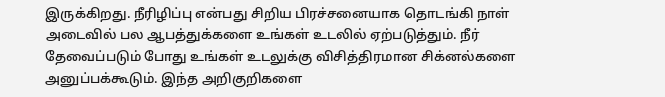இருக்கிறது. நீரிழிப்பு என்பது சிறிய பிரச்சனையாக தொடங்கி நாள் அடைவில் பல ஆபத்துக்களை உங்கள் உடலில் ஏற்படுத்தும். நீர் தேவைப்படும் போது உங்கள் உடலுக்கு விசித்திரமான சிக்னல்களை அனுப்பக்கூடும். இந்த அறிகுறிகளை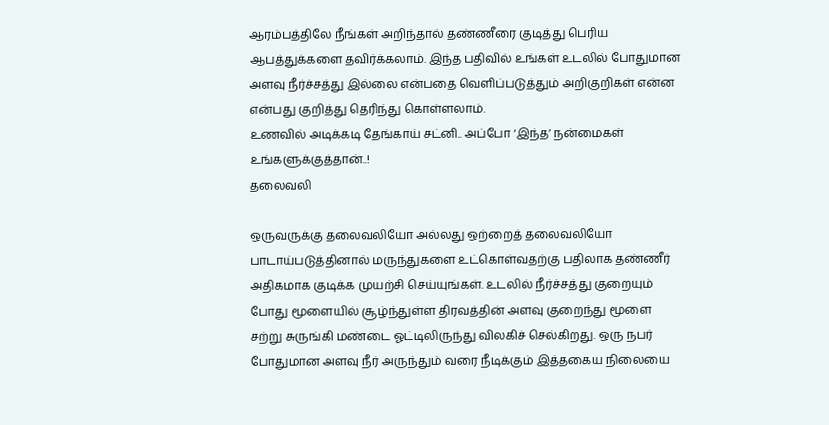ஆரம்பத்திலே நீங்கள் அறிந்தால் தண்ணீரை குடித்து பெரிய ஆபத்துக்களை தவிர்க்கலாம். இந்த பதிவில் உங்கள் உடலில் போதுமான அளவு நீர்ச்சத்து இல்லை என்பதை வெளிப்படுத்தும் அறிகுறிகள் என்ன என்பது குறித்து தெரிந்து கொள்ளலாம்.
உணவில் அடிக்கடி தேங்காய் சட்னி.. அப்போ ‘இந்த’ நன்மைகள் உங்களுக்குத்தான்..!
தலைவலி

ஒருவருக்கு தலைவலியோ அல்லது ஒற்றைத் தலைவலியோ பாடாய்படுத்தினால் மருந்துகளை உட்கொள்வதற்கு பதிலாக தண்ணீர் அதிகமாக குடிக்க முயற்சி செய்யுங்கள். உடலில் நீர்ச்சத்து குறையும் போது மூளையில் சூழ்ந்துள்ள திரவத்தின் அளவு குறைந்து மூளை சற்று சுருங்கி மண்டை ஓட்டிலிருந்து விலகிச் செல்கிறது. ஒரு நபர் போதுமான அளவு நீர் அருந்தும் வரை நீடிக்கும் இத்தகைய நிலையை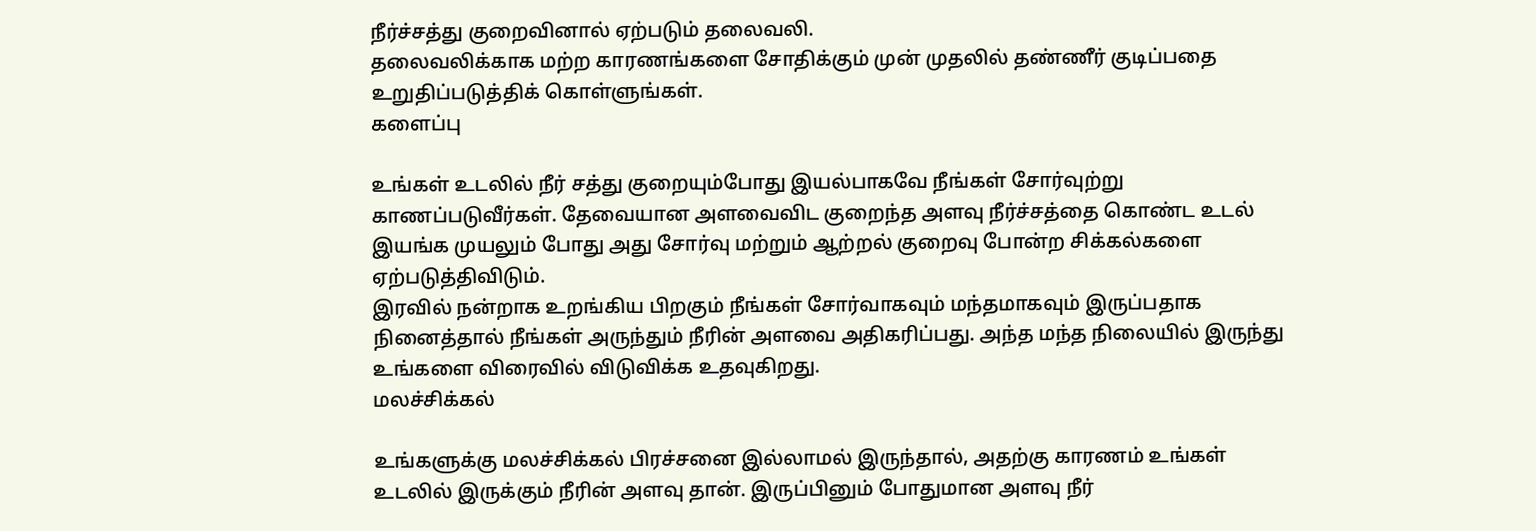நீர்ச்சத்து குறைவினால் ஏற்படும் தலைவலி.
தலைவலிக்காக மற்ற காரணங்களை சோதிக்கும் முன் முதலில் தண்ணீர் குடிப்பதை உறுதிப்படுத்திக் கொள்ளுங்கள்.
களைப்பு

உங்கள் உடலில் நீர் சத்து குறையும்போது இயல்பாகவே நீங்கள் சோர்வுற்று காணப்படுவீர்கள். தேவையான அளவைவிட குறைந்த அளவு நீர்ச்சத்தை கொண்ட உடல் இயங்க முயலும் போது அது சோர்வு மற்றும் ஆற்றல் குறைவு போன்ற சிக்கல்களை ஏற்படுத்திவிடும்.
இரவில் நன்றாக உறங்கிய பிறகும் நீங்கள் சோர்வாகவும் மந்தமாகவும் இருப்பதாக நினைத்தால் நீங்கள் அருந்தும் நீரின் அளவை அதிகரிப்பது. அந்த மந்த நிலையில் இருந்து உங்களை விரைவில் விடுவிக்க உதவுகிறது.
மலச்சிக்கல்

உங்களுக்கு மலச்சிக்கல் பிரச்சனை இல்லாமல் இருந்தால், அதற்கு காரணம் உங்கள் உடலில் இருக்கும் நீரின் அளவு தான். இருப்பினும் போதுமான அளவு நீர்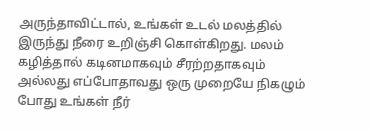அருந்தாவிட்டால், உங்கள் உடல் மலத்தில் இருந்து நீரை உறிஞ்சி கொள்கிறது. மலம் கழித்தால் கடினமாகவும் சீரற்றதாகவும் அல்லது எப்போதாவது ஒரு முறையே நிகழும் போது உங்கள் நீர்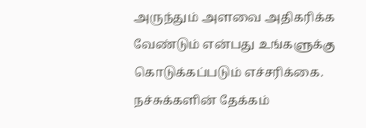அருந்தும் அளவை அதிகரிக்க வேண்டும் என்பது உங்களுக்கு கொடுக்கப்படும் எச்சரிக்கை.
நச்சுக்களின் தேக்கம்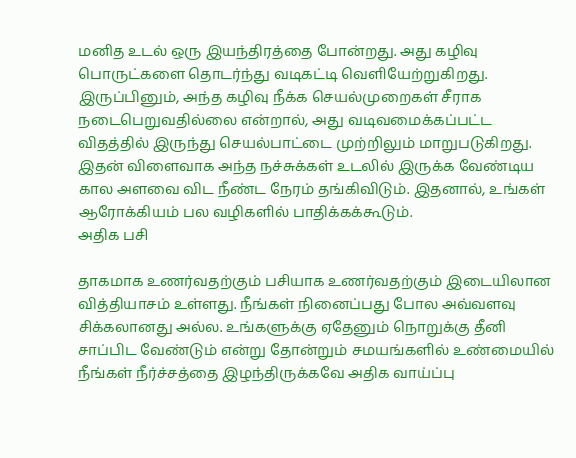மனித உடல் ஒரு இயந்திரத்தை போன்றது. அது கழிவு பொருட்களை தொடர்ந்து வடிகட்டி வெளியேற்றுகிறது. இருப்பினும், அந்த கழிவு நீக்க செயல்முறைகள் சீராக நடைபெறுவதில்லை என்றால், அது வடிவமைக்கப்பட்ட விதத்தில் இருந்து செயல்பாட்டை முற்றிலும் மாறுபடுகிறது. இதன் விளைவாக அந்த நச்சுக்கள் உடலில் இருக்க வேண்டிய கால அளவை விட நீண்ட நேரம் தங்கிவிடும். இதனால், உங்கள் ஆரோக்கியம் பல வழிகளில் பாதிக்கக்கூடும்.
அதிக பசி

தாகமாக உணர்வதற்கும் பசியாக உணர்வதற்கும் இடையிலான வித்தியாசம் உள்ளது. நீங்கள் நினைப்பது போல அவ்வளவு சிக்கலானது அல்ல. உங்களுக்கு ஏதேனும் நொறுக்கு தீனி சாப்பிட வேண்டும் என்று தோன்றும் சமயங்களில் உண்மையில் நீங்கள் நீர்ச்சத்தை இழந்திருக்கவே அதிக வாய்ப்பு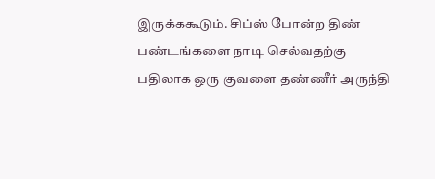இருக்ககூடும். சிப்ஸ் போன்ற திண் பண்டங்களை நாடி செல்வதற்கு பதிலாக ஒரு குவளை தண்ணீர் அருந்தி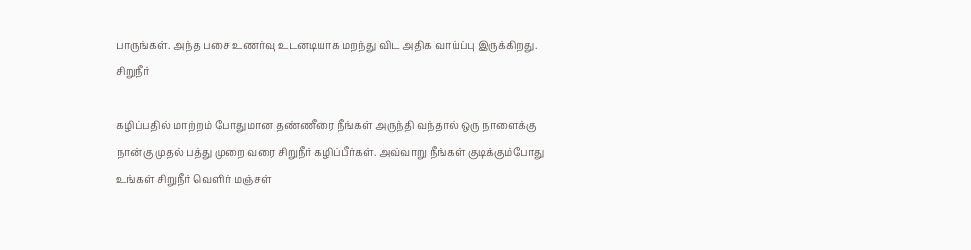பாருங்கள். அந்த பசை உணர்வு உடனடியாக மறந்து விட அதிக வாய்ப்பு இருக்கிறது.
சிறுநீர்

கழிப்பதில் மாற்றம் போதுமான தண்ணீரை நீங்கள் அருந்தி வந்தால் ஒரு நாளைக்கு நான்கு முதல் பத்து முறை வரை சிறுநீர் கழிப்பீர்கள். அவ்வாறு நீங்கள் குடிக்கும்போது உங்கள் சிறுநீர் வெளிர் மஞ்சள்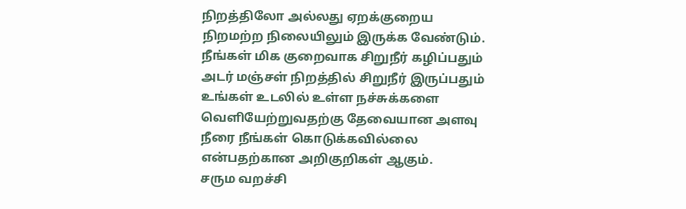நிறத்திலோ அல்லது ஏறக்குறைய நிறமற்ற நிலையிலும் இருக்க வேண்டும். நீங்கள் மிக குறைவாக சிறுநீர் கழிப்பதும் அடர் மஞ்சள் நிறத்தில் சிறுநீர் இருப்பதும் உங்கள் உடலில் உள்ள நச்சுக்களை வெளியேற்றுவதற்கு தேவையான அளவு நீரை நீங்கள் கொடுக்கவில்லை என்பதற்கான அறிகுறிகள் ஆகும்.
சரும வறச்சி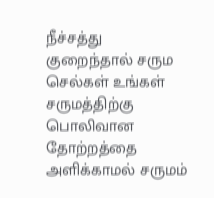நீச்சத்து குறைந்தால் சரும செல்கள் உங்கள் சருமத்திற்கு பொலிவான தோற்றத்தை அளிக்காமல் சருமம்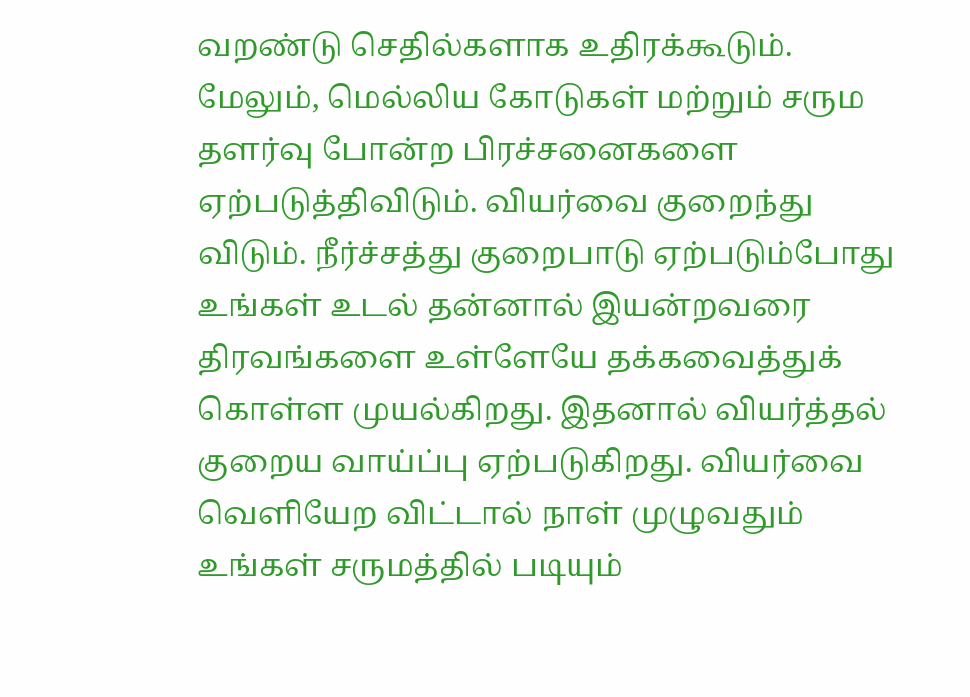வறண்டு செதில்களாக உதிரக்கூடும். மேலும், மெல்லிய கோடுகள் மற்றும் சரும தளர்வு போன்ற பிரச்சனைகளை ஏற்படுத்திவிடும். வியர்வை குறைந்து விடும். நீர்ச்சத்து குறைபாடு ஏற்படும்போது உங்கள் உடல் தன்னால் இயன்றவரை திரவங்களை உள்ளேயே தக்கவைத்துக் கொள்ள முயல்கிறது. இதனால் வியர்த்தல் குறைய வாய்ப்பு ஏற்படுகிறது. வியர்வை வெளியேற விட்டால் நாள் முழுவதும் உங்கள் சருமத்தில் படியும்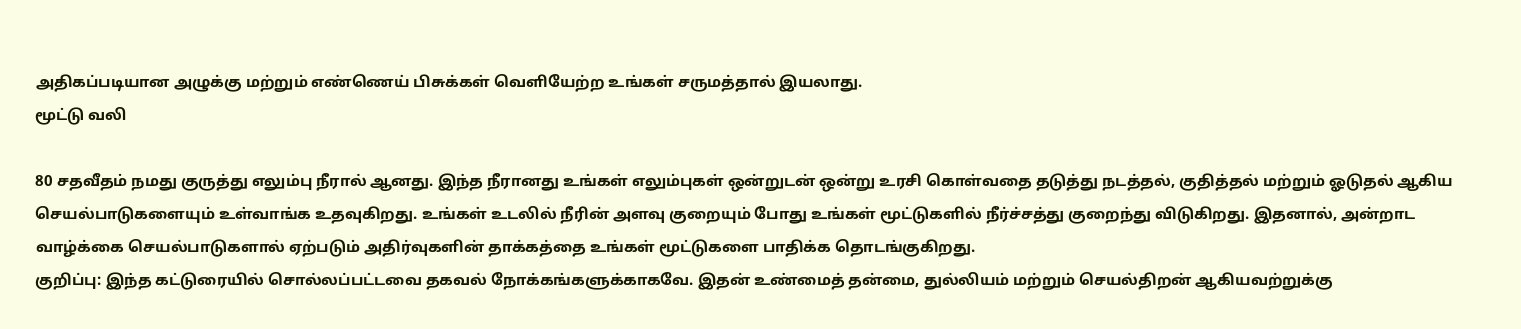அதிகப்படியான அழுக்கு மற்றும் எண்ணெய் பிசுக்கள் வெளியேற்ற உங்கள் சருமத்தால் இயலாது.
மூட்டு வலி

80 சதவீதம் நமது குருத்து எலும்பு நீரால் ஆனது. இந்த நீரானது உங்கள் எலும்புகள் ஒன்றுடன் ஒன்று உரசி கொள்வதை தடுத்து நடத்தல், குதித்தல் மற்றும் ஓடுதல் ஆகிய செயல்பாடுகளையும் உள்வாங்க உதவுகிறது. உங்கள் உடலில் நீரின் அளவு குறையும் போது உங்கள் மூட்டுகளில் நீர்ச்சத்து குறைந்து விடுகிறது. இதனால், அன்றாட வாழ்க்கை செயல்பாடுகளால் ஏற்படும் அதிர்வுகளின் தாக்கத்தை உங்கள் மூட்டுகளை பாதிக்க தொடங்குகிறது.
குறிப்பு: இந்த கட்டுரையில் சொல்லப்பட்டவை தகவல் நோக்கங்களுக்காகவே. இதன் உண்மைத் தன்மை, துல்லியம் மற்றும் செயல்திறன் ஆகியவற்றுக்கு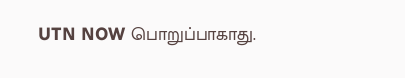UTN NOW பொறுப்பாகாது.